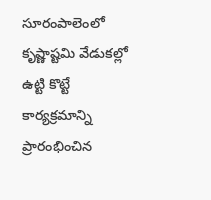సూరంపాలెంలో కృష్ణాష్టమి వేడుకల్లో ఉట్టి కొట్టే కార్యక్రమాన్ని ప్రారంభించిన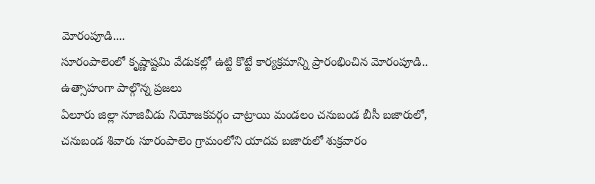మోరంపూడి....
సూరంపాలెంలో కృష్ణాష్టమి వేడుకల్లో ఉట్టి కొట్టే కార్యక్రమాన్ని ప్రారంభించిన మోరంపూడి.. ఉత్సాహంగా పాల్గొన్న ప్రజలు
ఏలూరు జిల్లా నూజివీడు నియోజకవర్గం చాట్రాయి మండలం చనుబండ బీసీ బజారులో, చనుబండ శివారు సూరంపాలెం గ్రామంలోని యాదవ బజారులో శుక్రవారం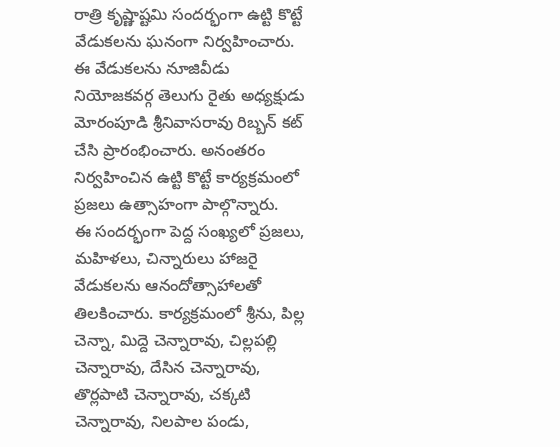రాత్రి కృష్ణాష్టమి సందర్భంగా ఉట్టి కొట్టే వేడుకలను ఘనంగా నిర్వహించారు.
ఈ వేడుకలను నూజివీడు నియోజకవర్గ తెలుగు రైతు అధ్యక్షుడు మోరంపూడి శ్రీనివాసరావు రిబ్బన్ కట్ చేసి ప్రారంభించారు. అనంతరం నిర్వహించిన ఉట్టి కొట్టే కార్యక్రమంలో ప్రజలు ఉత్సాహంగా పాల్గొన్నారు.
ఈ సందర్భంగా పెద్ద సంఖ్యలో ప్రజలు, మహిళలు, చిన్నారులు హాజరై వేడుకలను ఆనందోత్సాహాలతో తిలకించారు. కార్యక్రమంలో శ్రీను, పిల్ల చెన్నా, మిద్దె చెన్నారావు, చిల్లపల్లి చెన్నారావు, దేసిన చెన్నారావు, తొర్లపాటి చెన్నారావు, చక్కటి చెన్నారావు, నిలపాల పండు,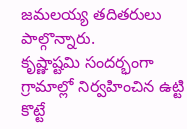జమలయ్య తదితరులు పాల్గొన్నారు.
కృష్ణాష్టమి సందర్భంగా గ్రామాల్లో నిర్వహించిన ఉట్టి కొట్టే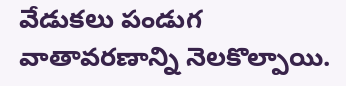వేడుకలు పండుగ వాతావరణాన్ని నెలకొల్పాయి.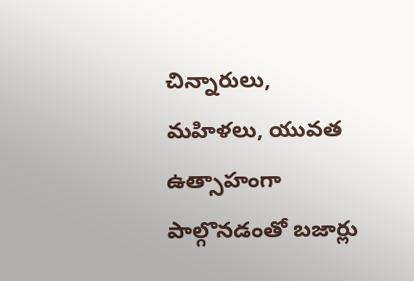చిన్నారులు, మహిళలు, యువత ఉత్సాహంగా పాల్గొనడంతో బజార్లు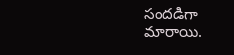సందడిగా మారాయి.